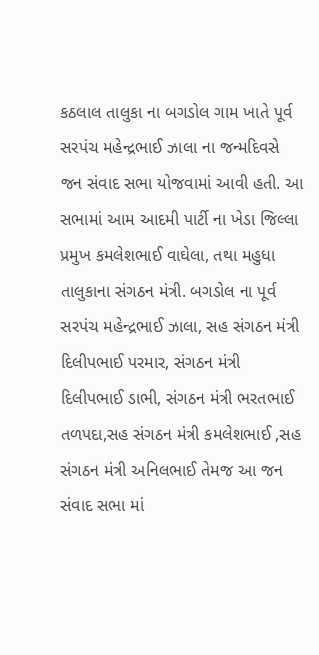કઠલાલ તાલુકા ના બગડોલ ગામ ખાતે પૂર્વ સરપંચ મહેન્દ્રભાઈ ઝાલા ના જન્મદિવસે જન સંવાદ સભા યોજવામાં આવી હતી. આ સભામાં આમ આદમી પાર્ટી ના ખેડા જિલ્લા પ્રમુખ કમલેશભાઈ વાઘેલા, તથા મહુધા તાલુકાના સંગઠન મંત્રી. બગડોલ ના પૂર્વ સરપંચ મહેન્દ્રભાઈ ઝાલા, સહ સંગઠન મંત્રી દિલીપભાઈ પરમાર, સંગઠન મંત્રી દિલીપભાઈ ડાભી, સંગઠન મંત્રી ભરતભાઈ તળપદા,સહ સંગઠન મંત્રી કમલેશભાઈ ,સહ સંગઠન મંત્રી અનિલભાઈ તેમજ આ જન સંવાદ સભા માં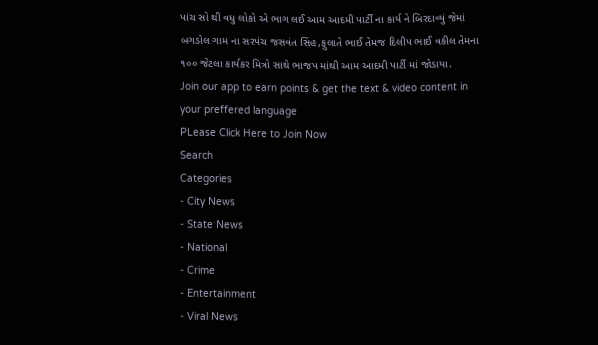પાંચ સો થી વધુ લોકો એ ભાગ લઈ આમ આદમી પાર્ટી ના કાર્ય ને બિરદાવ્યું જેમાં બગડોલ ગામ ના સરપંચ જસવંત સિંહ,ફુલાતે ભાઈ તેમજ દિલીપ ભાઈ વકીલ તેમના ૧૦૦ જેટલા કાર્યકર મિત્રો સાથે ભાજપ માંથી આમ આદમી પાર્ટી માં જોડાયા.
Join our app to earn points & get the text & video content in your preffered language
PLease Click Here to Join Now
Search
Categories
- City News
- State News
- National
- Crime
- Entertainment
- Viral News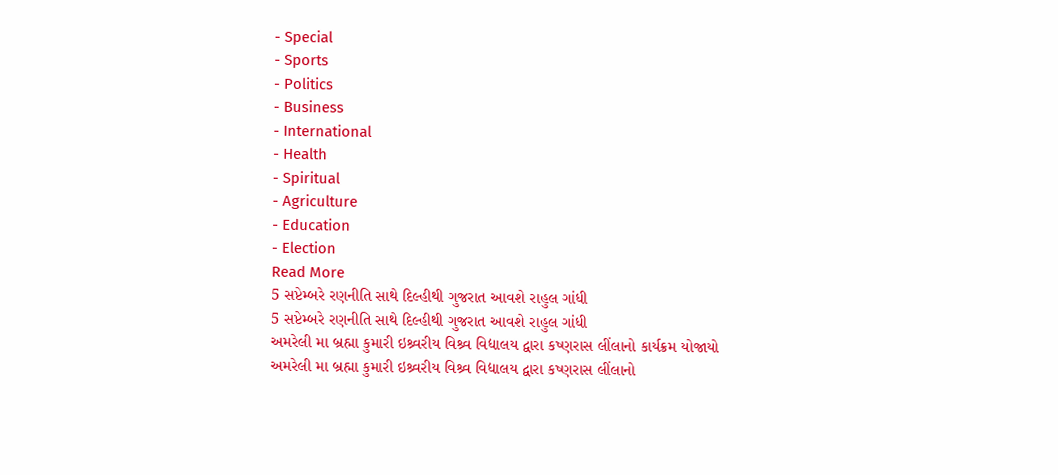- Special
- Sports
- Politics
- Business
- International
- Health
- Spiritual
- Agriculture
- Education
- Election
Read More
5 સપ્ટેમ્બરે રણનીતિ સાથે દિલ્હીથી ગુજરાત આવશે રાહુલ ગાંધી
5 સપ્ટેમ્બરે રણનીતિ સાથે દિલ્હીથી ગુજરાત આવશે રાહુલ ગાંધી
અમરેલી મા બ્રહ્મા કુમારી ઇશ્ર્વરીય વિશ્ર્વ વિદ્યાલય દ્વારા કષ્ણરાસ લીંલાનો કાર્યક્રમ યોજાયો
અમરેલી મા બ્રહ્મા કુમારી ઇશ્ર્વરીય વિશ્ર્વ વિદ્યાલય દ્વારા કષ્ણરાસ લીંલાનો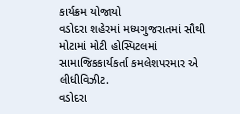કાર્યક્રમ યોજાયો
વડોદરા શહેરમાં મધ્યગુજરાતમાં સૌથી મોટામાં મોટી હોસ્પિટલમાં સામાજિકકાર્યકર્તા કમલેશપરમાર એ લીધીવિઝીટ.
વડોદરા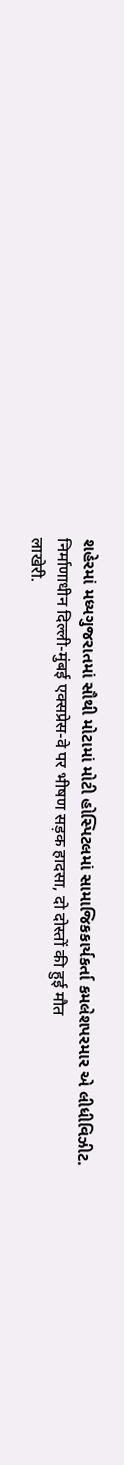શહેરમાં મધ્યગુજરાતમાં સૌથી મોટામાં મોટી હોસ્પિટલમાં સામાજિકકાર્યકર્તા કમલેશપરમાર એ લીધીવિઝીટ.
निर्माणाधीन दिल्ली-मुंबई एक्सप्रेस-वे पर भीषण सड़क हादसा, दो दोस्तों की हुई मौत
लाखेरी.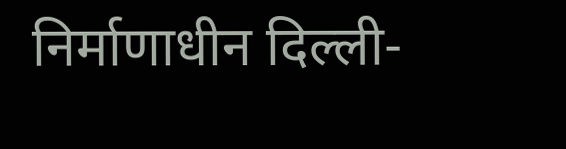निर्माणाधीन दिल्ली-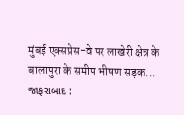मुंबई एक्सप्रेस-वे पर लाखेरी क्षेत्र के बालापुरा के समीप भीषण सड़क...
જાફરાબાદ :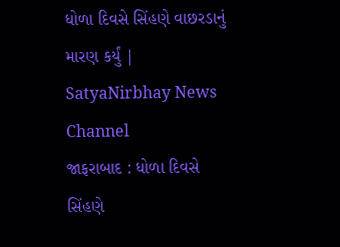ધોળા દિવસે સિંહણે વાછરડાનું મારણ કર્યું | SatyaNirbhay News Channel
જાફરાબાદ : ધોળા દિવસે સિંહણે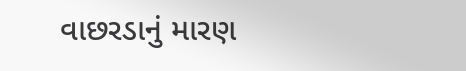વાછરડાનું મારણ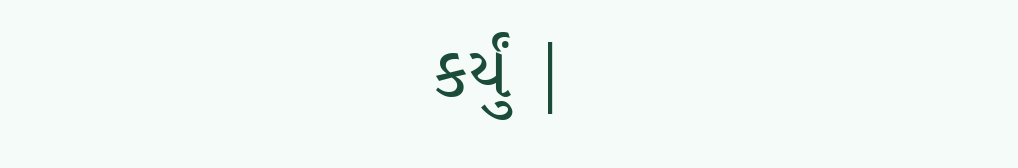કર્યું |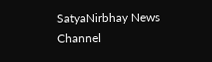SatyaNirbhay News Channel